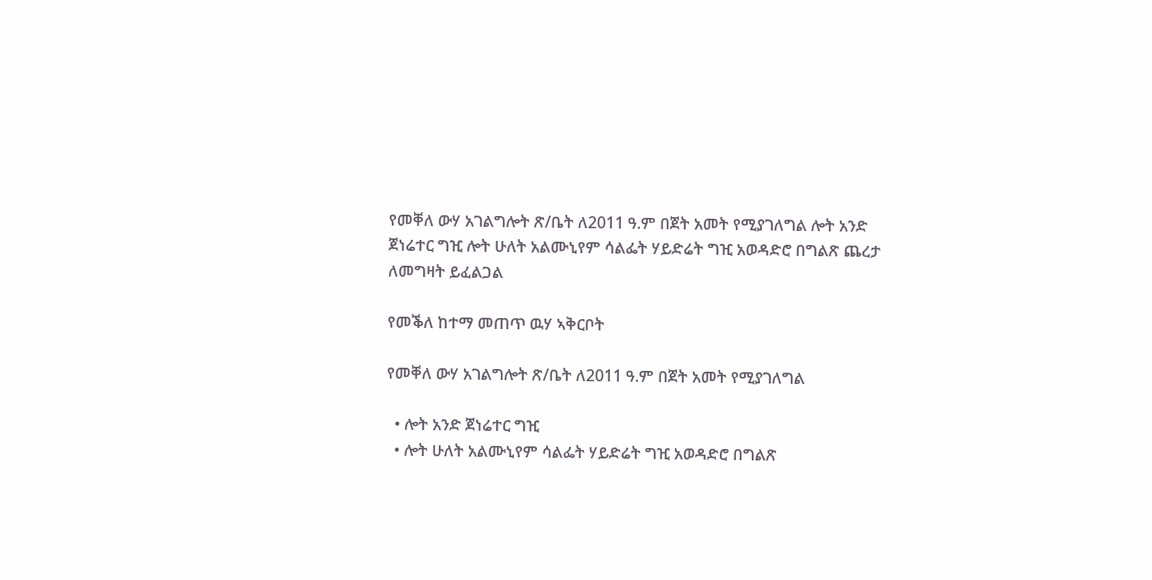የመቐለ ውሃ አገልግሎት ጽ/ቤት ለ2011 ዓ.ም በጀት አመት የሚያገለግል ሎት አንድ ጀነሬተር ግዢ ሎት ሁለት አልሙኒየም ሳልፌት ሃይድሬት ግዢ አወዳድሮ በግልጽ ጨረታ ለመግዛት ይፈልጋል

የመቕለ ከተማ መጠጥ ዉሃ ኣቅርቦት

የመቐለ ውሃ አገልግሎት ጽ/ቤት ለ2011 ዓ.ም በጀት አመት የሚያገለግል

  • ሎት አንድ ጀነሬተር ግዢ
  • ሎት ሁለት አልሙኒየም ሳልፌት ሃይድሬት ግዢ አወዳድሮ በግልጽ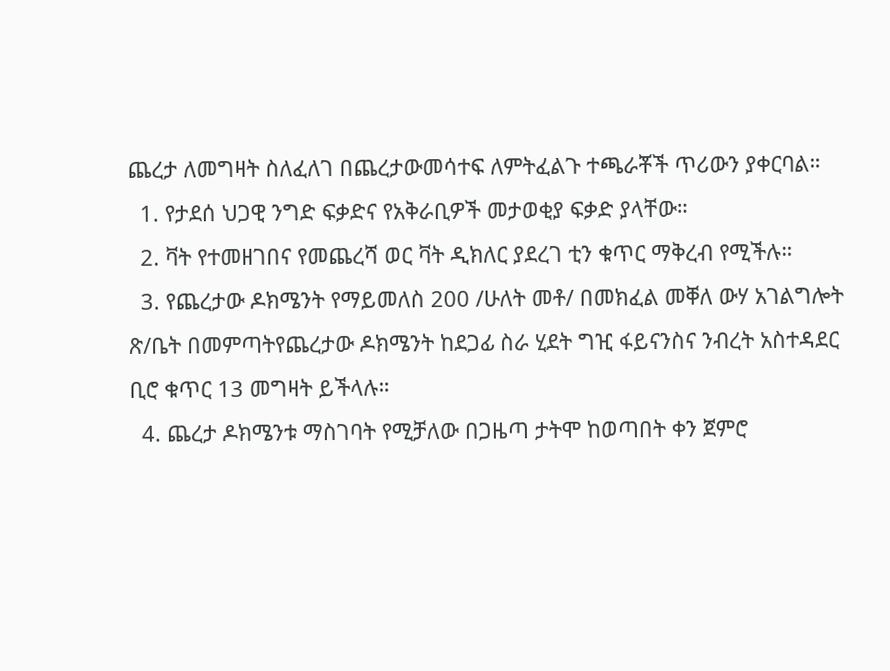ጨረታ ለመግዛት ስለፈለገ በጨረታውመሳተፍ ለምትፈልጉ ተጫራቾች ጥሪውን ያቀርባል።
  1. የታደሰ ህጋዊ ንግድ ፍቃድና የአቅራቢዎች መታወቂያ ፍቃድ ያላቸው።
  2. ቫት የተመዘገበና የመጨረሻ ወር ቫት ዲክለር ያደረገ ቲን ቁጥር ማቅረብ የሚችሉ።
  3. የጨረታው ዶክሜንት የማይመለስ 200 /ሁለት መቶ/ በመክፈል መቐለ ውሃ አገልግሎት ጽ/ቤት በመምጣትየጨረታው ዶክሜንት ከደጋፊ ስራ ሂደት ግዢ ፋይናንስና ንብረት አስተዳደር ቢሮ ቁጥር 13 መግዛት ይችላሉ።
  4. ጨረታ ዶክሜንቱ ማስገባት የሚቻለው በጋዜጣ ታትሞ ከወጣበት ቀን ጀምሮ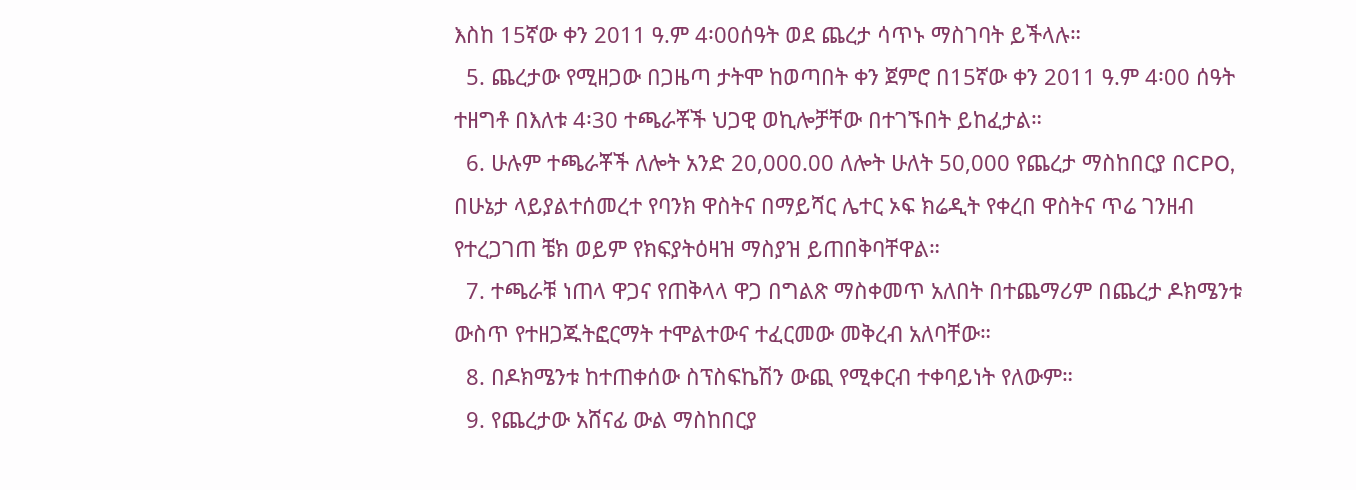እስከ 15ኛው ቀን 2011 ዓ.ም 4፡00ሰዓት ወደ ጨረታ ሳጥኑ ማስገባት ይችላሉ።
  5. ጨረታው የሚዘጋው በጋዜጣ ታትሞ ከወጣበት ቀን ጀምሮ በ15ኛው ቀን 2011 ዓ.ም 4፡00 ሰዓት ተዘግቶ በእለቱ 4፡30 ተጫራቾች ህጋዊ ወኪሎቻቸው በተገኙበት ይከፈታል።
  6. ሁሉም ተጫራቾች ለሎት አንድ 20,000.00 ለሎት ሁለት 50,000 የጨረታ ማስከበርያ በCPO, በሁኔታ ላይያልተሰመረተ የባንክ ዋስትና በማይሻር ሌተር ኦፍ ክሬዲት የቀረበ ዋስትና ጥሬ ገንዘብ የተረጋገጠ ቼክ ወይም የክፍያትዕዛዝ ማስያዝ ይጠበቅባቸዋል።
  7. ተጫራቹ ነጠላ ዋጋና የጠቅላላ ዋጋ በግልጽ ማስቀመጥ አለበት በተጨማሪም በጨረታ ዶክሜንቱ ውስጥ የተዘጋጁትፎርማት ተሞልተውና ተፈርመው መቅረብ አለባቸው።
  8. በዶክሜንቱ ከተጠቀሰው ስፕስፍኬሽን ውጪ የሚቀርብ ተቀባይነት የለውም።
  9. የጨረታው አሸናፊ ውል ማስከበርያ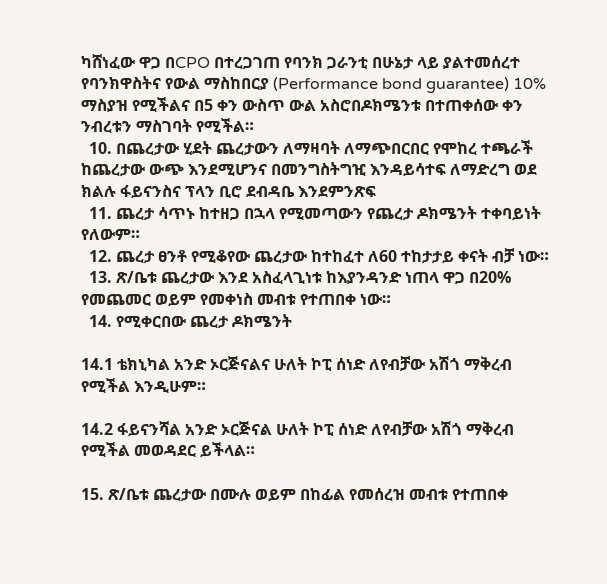ካሸነፈው ዋጋ በCPO በተረጋገጠ የባንክ ጋራንቲ በሁኔታ ላይ ያልተመሰረተ የባንክዋስትና የውል ማስከበርያ (Performance bond guarantee) 10% ማስያዝ የሚችልና በ5 ቀን ውስጥ ውል አስሮበዶክሜንቱ በተጠቀሰው ቀን ንብረቱን ማስገባት የሚችል።
  10. በጨረታው ሂደት ጨረታውን ለማዛባት ለማጭበርበር የሞከረ ተጫራች ከጨረታው ውጭ እንደሚሆንና በመንግስትግዢ እንዳይሳተፍ ለማድረግ ወደ ክልሉ ፋይናንስና ፕላን ቢሮ ደብዳቤ እንደምንጽፍ
  11. ጨረታ ሳጥኑ ከተዘጋ በኋላ የሚመጣውን የጨረታ ዶክሜንት ተቀባይነት የለውም።
  12. ጨረታ ፀንቶ የሚቆየው ጨረታው ከተከፈተ ለ60 ተከታታይ ቀናት ብቻ ነው።
  13. ጽ/ቤቱ ጨረታው እንደ አስፈላጊነቱ ከእያንዳንድ ነጠላ ዋጋ በ20% የመጨመር ወይም የመቀነስ መብቱ የተጠበቀ ነው።
  14. የሚቀርበው ጨረታ ዶክሜንት

14.1 ቴክኒካል አንድ ኦርጅናልና ሁለት ኮፒ ሰነድ ለየብቻው አሽጎ ማቅረብ የሚችል እንዲሁም።

14.2 ፋይናንሻል አንድ ኦርጅናል ሁለት ኮፒ ሰነድ ለየብቻው አሽጎ ማቅረብ የሚችል መወዳደር ይችላል።

15. ጽ/ቤቱ ጨረታው በሙሉ ወይም በከፊል የመሰረዝ መብቱ የተጠበቀ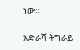ነው።

አድራሻ ትግራይ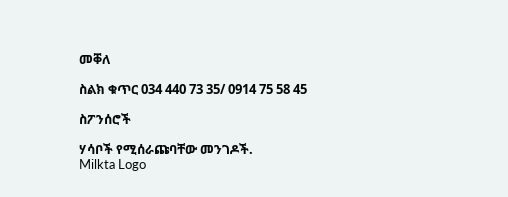መቐለ

ስልክ ቁጥር 034 440 73 35/ 0914 75 58 45

ስፖንሰሮች

ሃሳቦች የሚሰራጩባቸው መንገዶች.
Milkta Logo